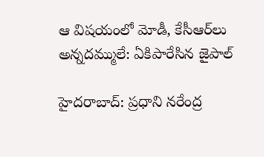ఆ విషయంలో మోడీ, కేసీఆర్‌లు అన్నదమ్ములే: ఏకిపారేసిన జైపాల్

హైదరాబాద్: ప్రధాని నరేంద్ర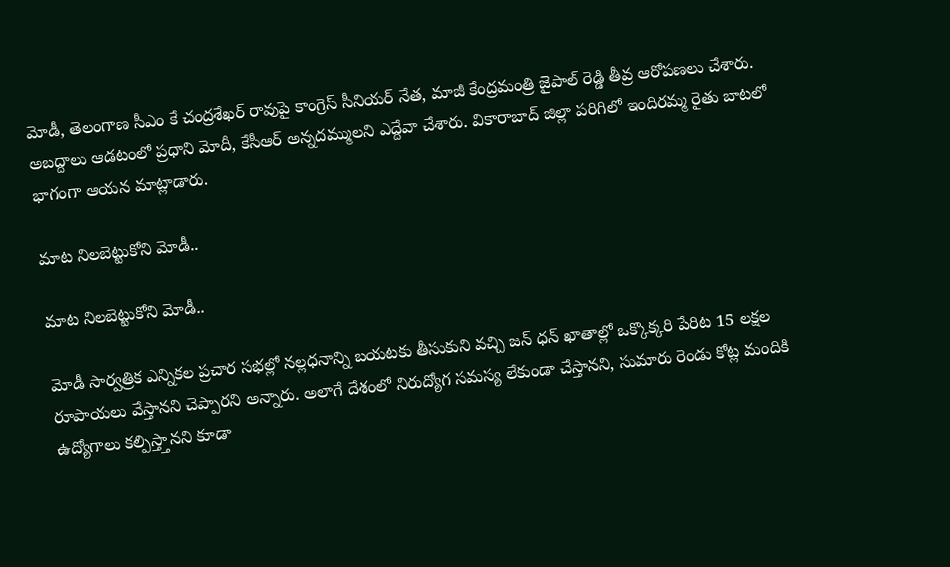మోడీ, తెలంగాణ సీఎం కే చంద్రశేఖర్ రావుపై కాంగ్రెస్ సీనియర్ నేత, మాజీ కేంద్రమంత్రి జైపాల్ రెడ్డి తీవ్ర ఆరోపణలు చేశారు. అబద్దాలు ఆడటంలో ప్రధాని మోదీ, కేసీఆర్ అన్నదమ్ములని ఎద్దేవా చేశారు. వికారాబాద్‌ జిల్లా పరిగిలో ఇందిరమ్మ రైతు బాటలో భాగంగా ఆయన మాట్లాడారు.

మాట నిలబెట్టుకోని మోడీ..

మాట నిలబెట్టుకోని మోడీ..

మోడీ సార్వత్రిక ఎన్నికల ప్రచార సభల్లో నల్లధనాన్ని బయటకు తీసుకుని వచ్చి జన్‌ ధన్‌ ఖాతాల్లో ఒక్కొక్కరి పేరిట 15 లక్షల రూపాయలు వేస్తానని చెప్పారని అన్నారు. అలాగే దేశంలో నిరుద్యోగ సమస్య లేకుండా చేస్తానని, సుమారు రెండు కోట్ల మందికి ఉద్యోగాలు కల్పిస్త్తానని కూడా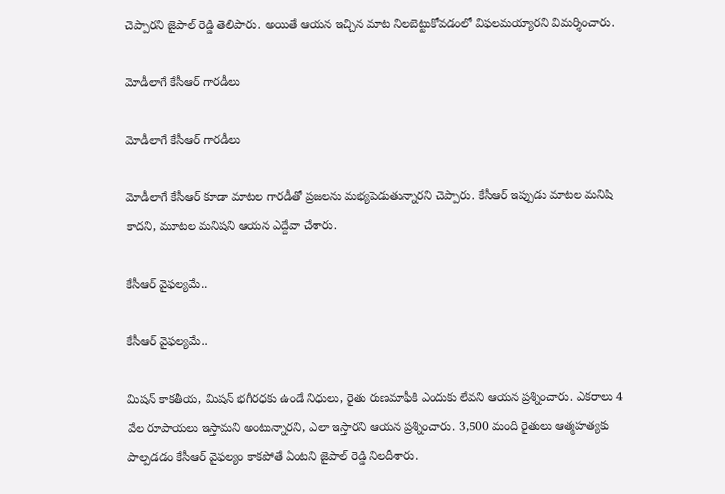చెప్పారని జైపాల్ రెడ్డి తెలిపారు. అయితే ఆయన ఇచ్చిన మాట నిలబెట్టుకోవడంలో విఫలమయ్యారని విమర్శించారు.

మోడీలాగే కేసీఆర్ గారడీలు

మోడీలాగే కేసీఆర్ గారడీలు

మోడీలాగే కేసీఆర్‌ కూడా మాటల గారడీతో ప్రజలను మభ్యపెడుతున్నారని చెప్పారు. కేసీఆర్ ఇప్పుడు మాటల మనిషి కాదని, మూటల మనిషని ఆయన ఎద్దేవా చేశారు.

కేసీఆర్ వైఫల్యమే..

కేసీఆర్ వైఫల్యమే..

మిషన్ కాకతీయ, మిషన్ భగీరధకు ఉండే నిధులు, రైతు రుణమాఫీకి ఎందుకు లేవని ఆయన ప్రశ్నించారు. ఎకరాలు 4 వేల రూపాయలు ఇస్తామని అంటున్నారని, ఎలా ఇస్తారని ఆయన ప్రశ్నించారు. 3,500 మంది రైతులు ఆత్మహత్యకు పాల్పడడం కేసీఆర్ వైఫల్యం కాకపోతే ఏంటని జైపాల్ రెడ్డి నిలదీశారు.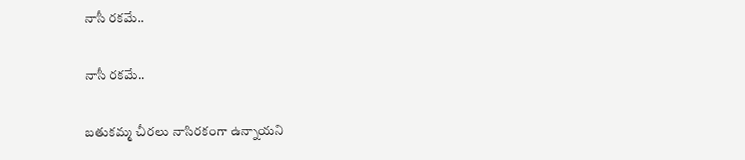నాసీ రకమే..

నాసీ రకమే..

బతుకమ్మ చీరలు నాసిరకంగా ఉన్నాయని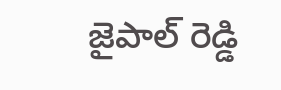జైపాల్ రెడ్డి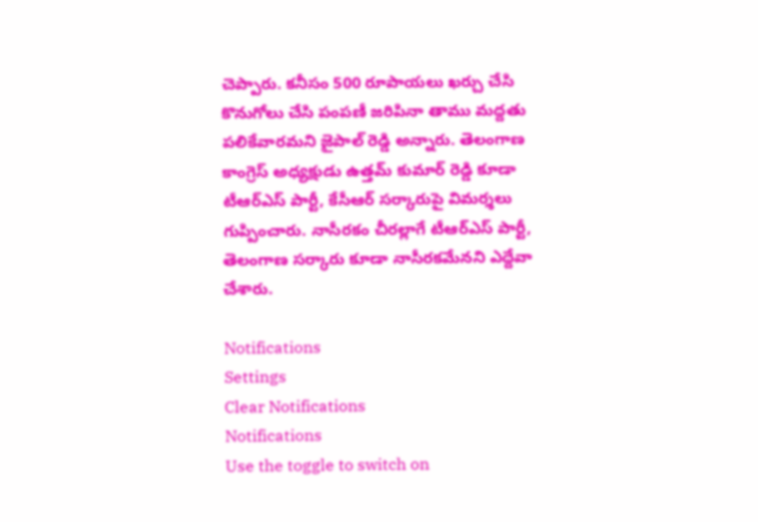చెప్పారు. కనీసం 500 రూపాయలు ఖర్చు చేసి కొనుగోలు చేసి పంపణీ జరిపినా తాము మద్దతు పలికేవారమని జైపాల్ రెడ్డి అన్నారు. తెలంగాణ కాంగ్రెస్ అధ్యక్షుడు ఉత్తమ్ కుమార్ రెడ్డి కూడా టీఆర్ఎస్ పార్టీ, కేసీఆర్ సర్కారుపై విమర్శలు గుప్పించారు. నాసీరకం చీరల్లాగే టీఆర్ఎస్ పార్టీ, తెలంగాణ సర్కారు కూడా నాసీరకమేనని ఎద్దేవా చేశారు.

Notifications
Settings
Clear Notifications
Notifications
Use the toggle to switch on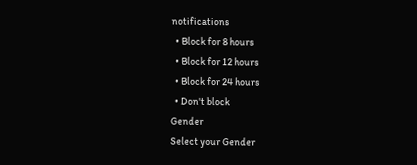notifications
  • Block for 8 hours
  • Block for 12 hours
  • Block for 24 hours
  • Don't block
Gender
Select your Gender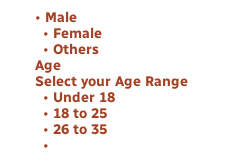• Male
  • Female
  • Others
Age
Select your Age Range
  • Under 18
  • 18 to 25
  • 26 to 35
  •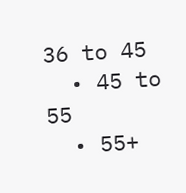36 to 45
  • 45 to 55
  • 55+